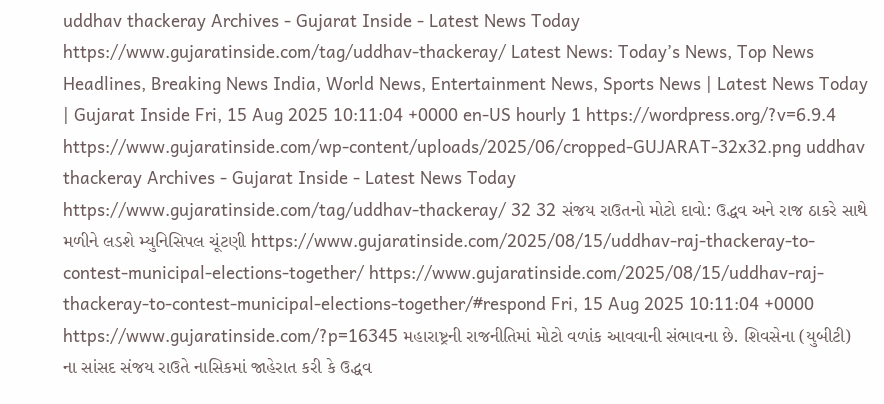uddhav thackeray Archives - Gujarat Inside - Latest News Today https://www.gujaratinside.com/tag/uddhav-thackeray/ Latest News: Today’s News, Top News Headlines, Breaking News India, World News, Entertainment News, Sports News | Latest News Today | Gujarat Inside Fri, 15 Aug 2025 10:11:04 +0000 en-US hourly 1 https://wordpress.org/?v=6.9.4 https://www.gujaratinside.com/wp-content/uploads/2025/06/cropped-GUJARAT-32x32.png uddhav thackeray Archives - Gujarat Inside - Latest News Today https://www.gujaratinside.com/tag/uddhav-thackeray/ 32 32 સંજય રાઉતનો મોટો દાવો: ઉદ્ધવ અને રાજ ઠાકરે સાથે મળીને લડશે મ્યુનિસિપલ ચૂંટણી https://www.gujaratinside.com/2025/08/15/uddhav-raj-thackeray-to-contest-municipal-elections-together/ https://www.gujaratinside.com/2025/08/15/uddhav-raj-thackeray-to-contest-municipal-elections-together/#respond Fri, 15 Aug 2025 10:11:04 +0000 https://www.gujaratinside.com/?p=16345 મહારાષ્ટ્રની રાજનીતિમાં મોટો વળાંક આવવાની સંભાવના છે. શિવસેના (યુબીટી) ના સાંસદ સંજય રાઉતે નાસિકમાં જાહેરાત કરી કે ઉદ્ધવ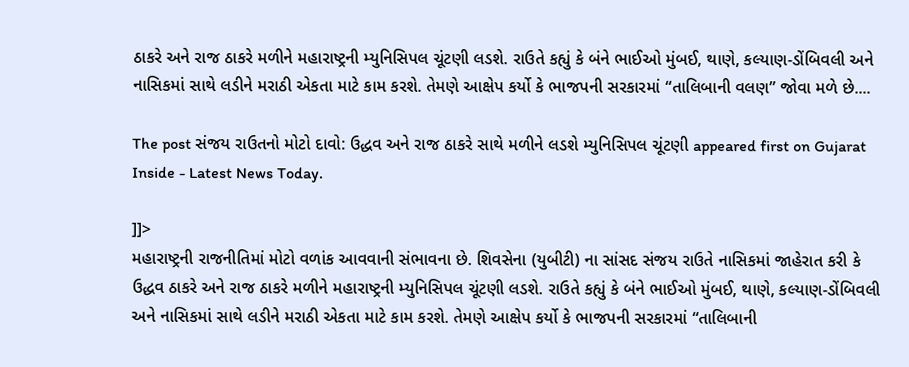ઠાકરે અને રાજ ઠાકરે મળીને મહારાષ્ટ્રની મ્યુનિસિપલ ચૂંટણી લડશે. રાઉતે કહ્યું કે બંને ભાઈઓ મુંબઈ, થાણે, કલ્યાણ-ડોંબિવલી અને નાસિકમાં સાથે લડીને મરાઠી એકતા માટે કામ કરશે. તેમણે આક્ષેપ કર્યો કે ભાજપની સરકારમાં “તાલિબાની વલણ” જોવા મળે છે....

The post સંજય રાઉતનો મોટો દાવો: ઉદ્ધવ અને રાજ ઠાકરે સાથે મળીને લડશે મ્યુનિસિપલ ચૂંટણી appeared first on Gujarat Inside - Latest News Today.

]]>
મહારાષ્ટ્રની રાજનીતિમાં મોટો વળાંક આવવાની સંભાવના છે. શિવસેના (યુબીટી) ના સાંસદ સંજય રાઉતે નાસિકમાં જાહેરાત કરી કે ઉદ્ધવ ઠાકરે અને રાજ ઠાકરે મળીને મહારાષ્ટ્રની મ્યુનિસિપલ ચૂંટણી લડશે. રાઉતે કહ્યું કે બંને ભાઈઓ મુંબઈ, થાણે, કલ્યાણ-ડોંબિવલી અને નાસિકમાં સાથે લડીને મરાઠી એકતા માટે કામ કરશે. તેમણે આક્ષેપ કર્યો કે ભાજપની સરકારમાં “તાલિબાની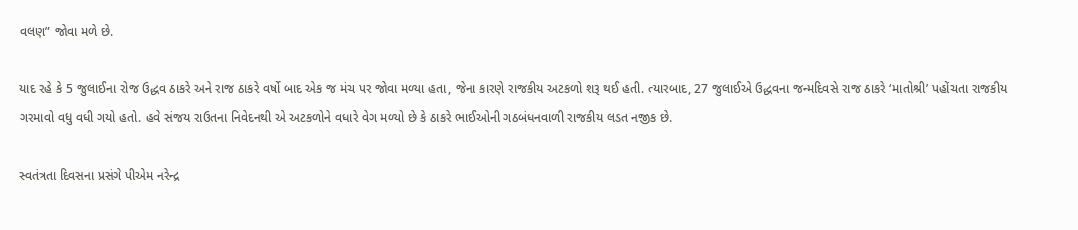વલણ” જોવા મળે છે.

યાદ રહે કે 5 જુલાઈના રોજ ઉદ્ધવ ઠાકરે અને રાજ ઠાકરે વર્ષો બાદ એક જ મંચ પર જોવા મળ્યા હતા, જેના કારણે રાજકીય અટકળો શરૂ થઈ હતી. ત્યારબાદ, 27 જુલાઈએ ઉદ્ધવના જન્મદિવસે રાજ ઠાકરે ‘માતોશ્રી’ પહોંચતા રાજકીય ગરમાવો વધુ વધી ગયો હતો. હવે સંજય રાઉતના નિવેદનથી એ અટકળોને વધારે વેગ મળ્યો છે કે ઠાકરે ભાઈઓની ગઠબંધનવાળી રાજકીય લડત નજીક છે.

સ્વતંત્રતા દિવસના પ્રસંગે પીએમ નરેન્દ્ર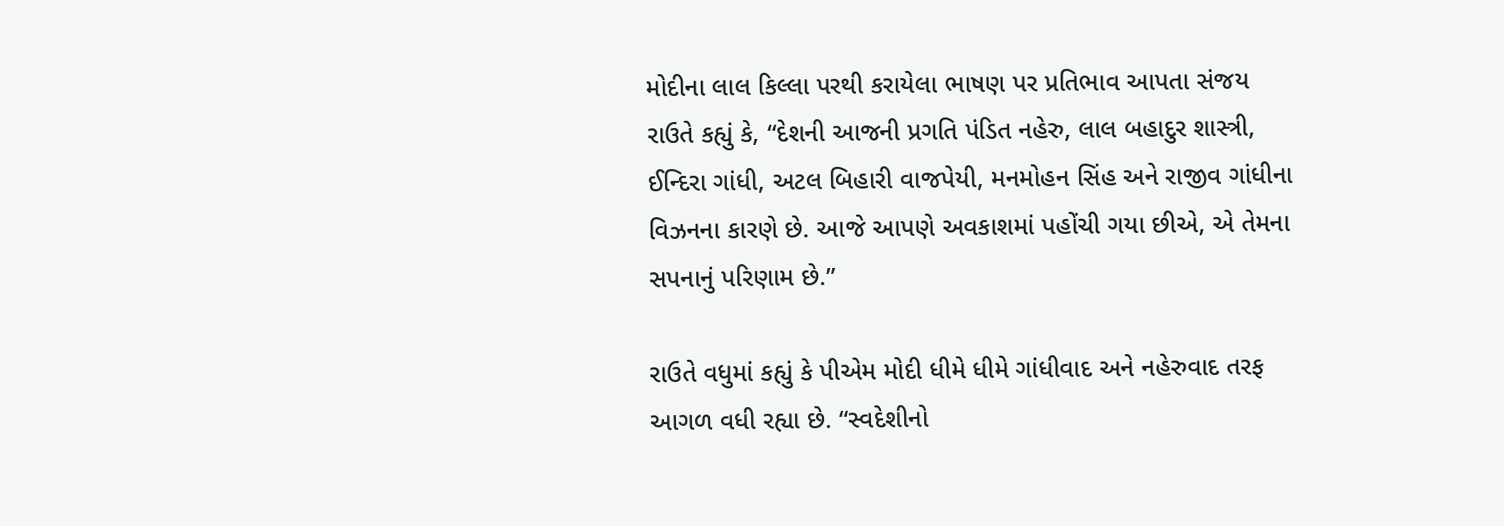મોદીના લાલ કિલ્લા પરથી કરાયેલા ભાષણ પર પ્રતિભાવ આપતા સંજય રાઉતે કહ્યું કે, “દેશની આજની પ્રગતિ પંડિત નહેરુ, લાલ બહાદુર શાસ્ત્રી, ઈન્દિરા ગાંધી, અટલ બિહારી વાજપેયી, મનમોહન સિંહ અને રાજીવ ગાંધીના વિઝનના કારણે છે. આજે આપણે અવકાશમાં પહોંચી ગયા છીએ, એ તેમના સપનાનું પરિણામ છે.”

રાઉતે વધુમાં કહ્યું કે પીએમ મોદી ધીમે ધીમે ગાંધીવાદ અને નહેરુવાદ તરફ આગળ વધી રહ્યા છે. “સ્વદેશીનો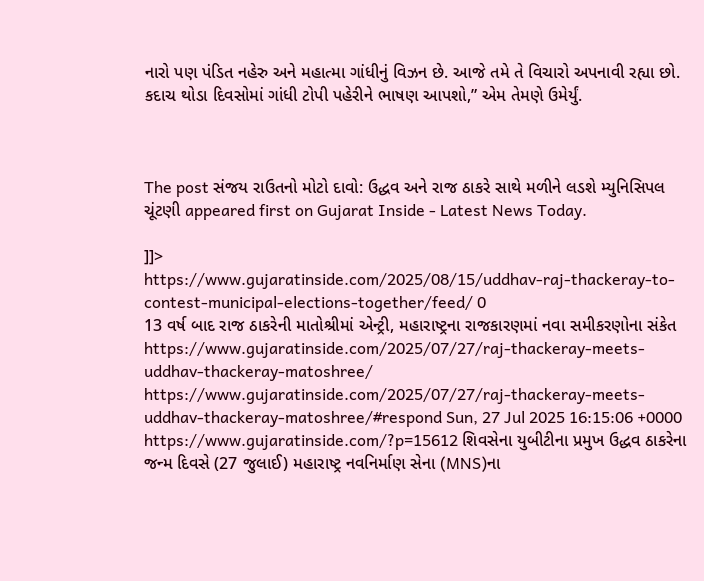નારો પણ પંડિત નહેરુ અને મહાત્મા ગાંધીનું વિઝન છે. આજે તમે તે વિચારો અપનાવી રહ્યા છો. કદાચ થોડા દિવસોમાં ગાંધી ટોપી પહેરીને ભાષણ આપશો,” એમ તેમણે ઉમેર્યું.



The post સંજય રાઉતનો મોટો દાવો: ઉદ્ધવ અને રાજ ઠાકરે સાથે મળીને લડશે મ્યુનિસિપલ ચૂંટણી appeared first on Gujarat Inside - Latest News Today.

]]>
https://www.gujaratinside.com/2025/08/15/uddhav-raj-thackeray-to-contest-municipal-elections-together/feed/ 0
13 વર્ષ બાદ રાજ ઠાકરેની માતોશ્રીમાં એન્ટ્રી, મહારાષ્ટ્રના રાજકારણમાં નવા સમીકરણોના સંકેત https://www.gujaratinside.com/2025/07/27/raj-thackeray-meets-uddhav-thackeray-matoshree/ https://www.gujaratinside.com/2025/07/27/raj-thackeray-meets-uddhav-thackeray-matoshree/#respond Sun, 27 Jul 2025 16:15:06 +0000 https://www.gujaratinside.com/?p=15612 શિવસેના યુબીટીના પ્રમુખ ઉદ્ધવ ઠાકરેના જન્મ દિવસે (27 જુલાઈ) મહારાષ્ટ્ર નવનિર્માણ સેના (MNS)ના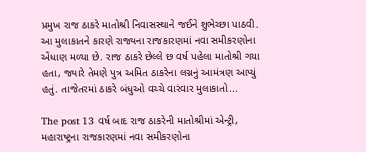પ્રમુખ રાજ ઠાકરે માતોશ્રી નિવાસસ્થાને જઈને શુભેચ્છા પાઠવી. આ મુલાકાતને કારણે રાજ્યના રાજકારણમાં નવા સમીકરણોના એંધાણ મળ્યા છે. રાજ ઠાકરે છેલ્લે છ વર્ષ પહેલા માતોશ્રી ગયા હતા, જ્યારે તેમણે પુત્ર અમિત ઠાકરેના લગ્નનું આમંત્રણ આપ્યું હતું. તાજેતરમાં ઠાકરે બંધુઓ વચ્ચે વારંવાર મુલાકાતો...

The post 13 વર્ષ બાદ રાજ ઠાકરેની માતોશ્રીમાં એન્ટ્રી, મહારાષ્ટ્રના રાજકારણમાં નવા સમીકરણોના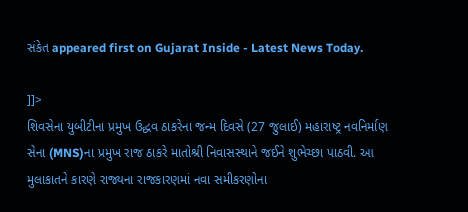સંકેત appeared first on Gujarat Inside - Latest News Today.

]]>
શિવસેના યુબીટીના પ્રમુખ ઉદ્ધવ ઠાકરેના જન્મ દિવસે (27 જુલાઈ) મહારાષ્ટ્ર નવનિર્માણ સેના (MNS)ના પ્રમુખ રાજ ઠાકરે માતોશ્રી નિવાસસ્થાને જઈને શુભેચ્છા પાઠવી. આ મુલાકાતને કારણે રાજ્યના રાજકારણમાં નવા સમીકરણોના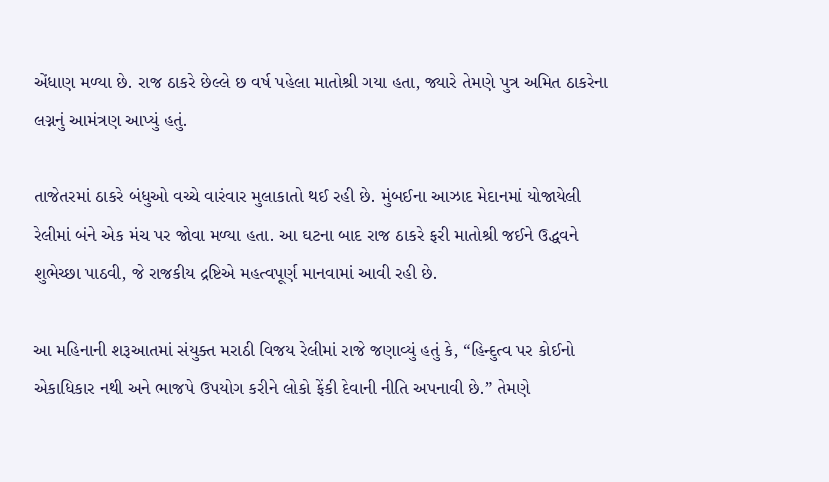એંધાણ મળ્યા છે. રાજ ઠાકરે છેલ્લે છ વર્ષ પહેલા માતોશ્રી ગયા હતા, જ્યારે તેમણે પુત્ર અમિત ઠાકરેના લગ્નનું આમંત્રણ આપ્યું હતું.

તાજેતરમાં ઠાકરે બંધુઓ વચ્ચે વારંવાર મુલાકાતો થઈ રહી છે. મુંબઈના આઝાદ મેદાનમાં યોજાયેલી રેલીમાં બંને એક મંચ પર જોવા મળ્યા હતા. આ ઘટના બાદ રાજ ઠાકરે ફરી માતોશ્રી જઈને ઉદ્ધવને શુભેચ્છા પાઠવી, જે રાજકીય દ્રષ્ટિએ મહત્વપૂર્ણ માનવામાં આવી રહી છે.

આ મહિનાની શરૂઆતમાં સંયુક્ત મરાઠી વિજય રેલીમાં રાજે જણાવ્યું હતું કે, “હિન્દુત્વ પર કોઈનો એકાધિકાર નથી અને ભાજપે ઉપયોગ કરીને લોકો ફેંકી દેવાની નીતિ અપનાવી છે.” તેમણે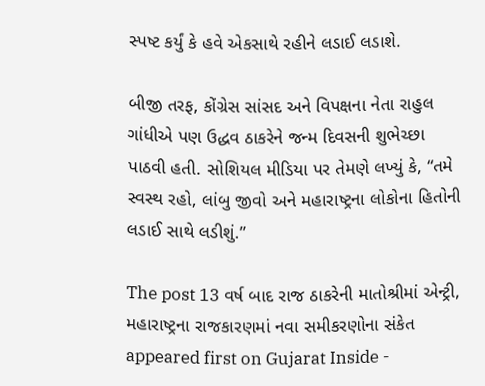સ્પષ્ટ કર્યું કે હવે એકસાથે રહીને લડાઈ લડાશે.

બીજી તરફ, કોંગ્રેસ સાંસદ અને વિપક્ષના નેતા રાહુલ ગાંધીએ પણ ઉદ્ધવ ઠાકરેને જન્મ દિવસની શુભેચ્છા પાઠવી હતી. સોશિયલ મીડિયા પર તેમણે લખ્યું કે, “તમે સ્વસ્થ રહો, લાંબુ જીવો અને મહારાષ્ટ્રના લોકોના હિતોની લડાઈ સાથે લડીશું.”

The post 13 વર્ષ બાદ રાજ ઠાકરેની માતોશ્રીમાં એન્ટ્રી, મહારાષ્ટ્રના રાજકારણમાં નવા સમીકરણોના સંકેત appeared first on Gujarat Inside -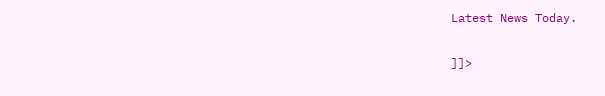Latest News Today.

]]>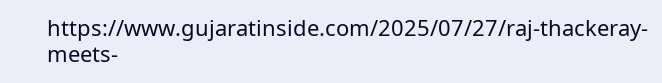https://www.gujaratinside.com/2025/07/27/raj-thackeray-meets-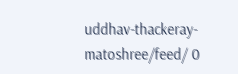uddhav-thackeray-matoshree/feed/ 0